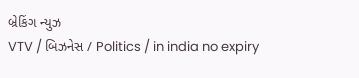બ્રેકિંગ ન્યુઝ
VTV / બિઝનેસ / Politics / in india no expiry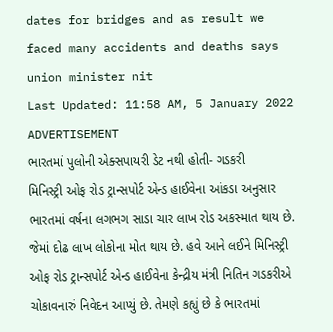dates for bridges and as result we faced many accidents and deaths says union minister nit
Last Updated: 11:58 AM, 5 January 2022
ADVERTISEMENT
ભારતમાં પુલોની એક્સપાયરી ડેટ નથી હોતી- ગડકરી
મિનિસ્ટ્રી ઓફ રોડ ટ્રાન્સપોર્ટ એન્ડ હાઈવેના આંકડા અનુસાર ભારતમાં વર્ષના લગભગ સાડા ચાર લાખ રોડ અકસ્માત થાય છે. જેમાં દોઢ લાખ લોકોના મોત થાય છે. હવે આને લઈને મિનિસ્ટ્રી ઓફ રોડ ટ્રાન્સપોર્ટ એન્ડ હાઈવેના કેન્દ્રીય મંત્રી નિતિન ગડકરીએ ચોકાવનારું નિવેદન આપ્યું છે. તેમણે કહ્યું છે કે ભારતમાં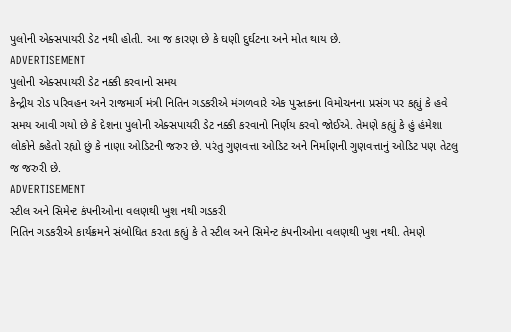પુલોની એક્સપાયરી ડેટ નથી હોતી. આ જ કારણ છે કે ઘણી દુર્ઘટના અને મોત થાય છે.
ADVERTISEMENT
પુલોની એક્સપાયરી ડેટ નક્કી કરવાનો સમય
કેન્દ્રીય રોડ પરિવહન અને રાજમાર્ગ મંત્રી નિતિન ગડકરીએ મંગળવારે એક પુસ્તકના વિમોચનના પ્રસંગ પર કહ્યું કે હવે સમય આવી ગયો છે કે દેશના પુલોની એક્સપાયરી ડેટ નક્કી કરવાનો નિર્ણય કરવો જોઈએ. તેમણે કહ્યું કે હું હંમેશા લોકોને કહેતો રહ્યો છું કે નાણા ઓડિટની જરુર છે. પરંતુ ગુણવત્તા ઓડિટ અને નિર્માણની ગુણવત્તાનું ઓડિટ પણ તેટલુ જ જરુરી છે.
ADVERTISEMENT
સ્ટીલ અને સિમેન્ટ કંપનીઓના વલણથી ખુશ નથી ગડકરી
નિતિન ગડકરીએ કાર્યક્રમને સંબોધિત કરતા કહ્યું કે તે સ્ટીલ અને સિમેન્ટ કંપનીઓના વલણથી ખુશ નથી. તેમણે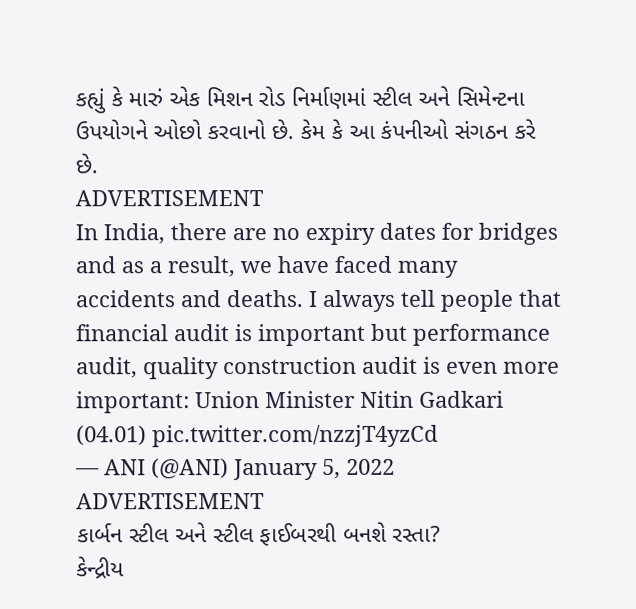કહ્યું કે મારું એક મિશન રોડ નિર્માણમાં સ્ટીલ અને સિમેન્ટના ઉપયોગને ઓછો કરવાનો છે. કેમ કે આ કંપનીઓ સંગઠન કરે છે.
ADVERTISEMENT
In India, there are no expiry dates for bridges and as a result, we have faced many accidents and deaths. I always tell people that financial audit is important but performance audit, quality construction audit is even more important: Union Minister Nitin Gadkari (04.01) pic.twitter.com/nzzjT4yzCd
— ANI (@ANI) January 5, 2022
ADVERTISEMENT
કાર્બન સ્ટીલ અને સ્ટીલ ફાઈબરથી બનશે રસ્તા?
કેન્દ્રીય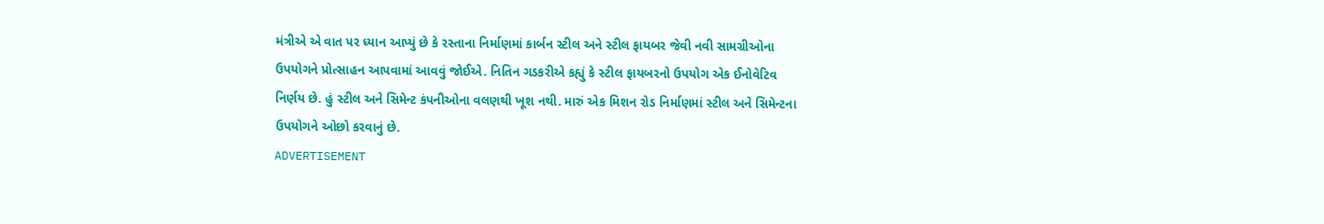મંત્રીએ એ વાત પર ધ્યાન આપ્યું છે કે રસ્તાના નિર્માણમાં કાર્બન સ્ટીલ અને સ્ટીલ ફાયબર જેવી નવી સામગ્રીઓના ઉપયોગને પ્રોત્સાહન આપવામાં આવવું જોઈએ. નિતિન ગડકરીએ કહ્યું કે સ્ટીલ ફાયબરનો ઉપયોગ એક ઈનોવેટિવ નિર્ણય છે. હું સ્ટીલ અને સિમેન્ટ કંપનીઓના વલણથી ખૂશ નથી. મારું એક મિશન રોડ નિર્માણમાં સ્ટીલ અને સિમેન્ટના ઉપયોગને ઓછો કરવાનું છે.
ADVERTISEMENT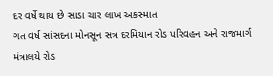દર વર્ષે થાય છે સાડા ચાર લાખ અકસ્માત
ગત વર્ષ સાંસદના મોનસૂન સત્ર દરમિયાન રોડ પરિવહન અને રાજમાર્ગ મંત્રાલયે રોડ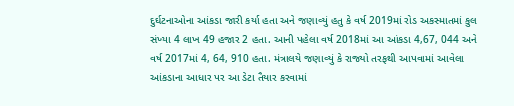દુર્ઘટનાઓના આંકડા જારી કર્યા હતા અને જણાવ્યું હતુ કે વર્ષ 2019માં રોડ અકસ્માતમાં કુલ સંખ્યા 4 લાખ 49 હજાર 2 હતા. આની પહેલા વર્ષ 2018માં આ આંકડા 4,67, 044 અને વર્ષ 2017માં 4, 64, 910 હતા. મંત્રાલયે જણાવ્યું કે રાજ્યો તરફથી આપવામાં આવેલા આંકડાના આધાર પર આ ડેટા તૈયાર કરવામાં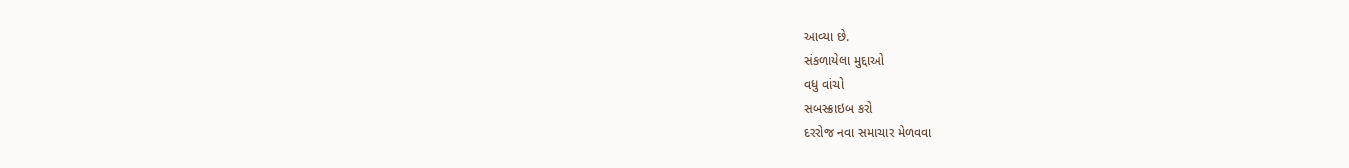આવ્યા છે.
સંકળાયેલા મુદ્દાઓ
વધુ વાંચો
સબસ્ક્રાઇબ કરો
દરરોજ નવા સમાચાર મેળવવા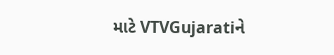માટે VTVGujaratiને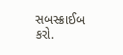સબસ્ક્રાઈબ કરો.